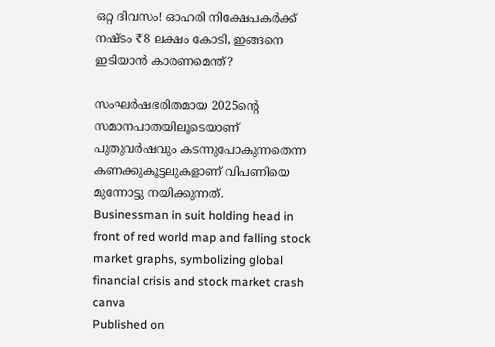ഒറ്റ ദിവസം! ഓഹരി നിക്ഷേപകര്‍ക്ക് നഷ്ടം ₹8 ലക്ഷം കോടി, ഇങ്ങനെ ഇടിയാന്‍ കാരണമെന്ത്?

സംഘര്‍ഷഭരിതമായ 2025ന്റെ സമാനപാതയിലൂടെയാണ് പുതുവര്‍ഷവും കടന്നുപോകുന്നതെന്ന കണക്കുകൂട്ടലുകളാണ് വിപണിയെ മുന്നോട്ടു നയിക്കുന്നത്.
Businessman in suit holding head in front of red world map and falling stock market graphs, symbolizing global financial crisis and stock market crash
canva
Published on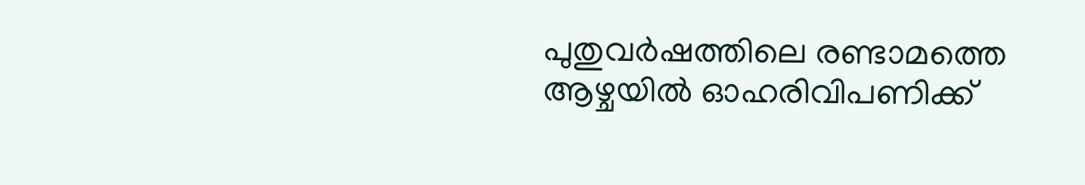പുതുവര്‍ഷത്തിലെ രണ്ടാമത്തെ ആഴ്ചയില്‍ ഓഹരിവിപണിക്ക്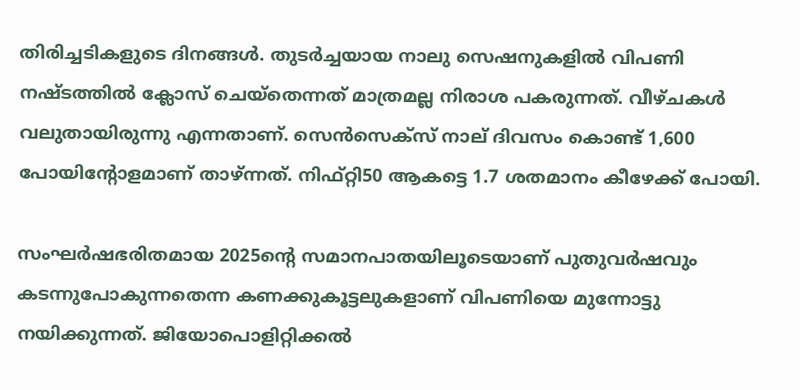തിരിച്ചടികളുടെ ദിനങ്ങള്‍. തുടര്‍ച്ചയായ നാലു സെഷനുകളില്‍ വിപണി നഷ്ടത്തില്‍ ക്ലോസ് ചെയ്‌തെന്നത് മാത്രമല്ല നിരാശ പകരുന്നത്. വീഴ്ചകള്‍ വലുതായിരുന്നു എന്നതാണ്. സെന്‍സെക്‌സ് നാല് ദിവസം കൊണ്ട് 1,600 പോയിന്റോളമാണ് താഴ്ന്നത്. നിഫ്റ്റി50 ആകട്ടെ 1.7 ശതമാനം കീഴേക്ക് പോയി.

സംഘര്‍ഷഭരിതമായ 2025ന്റെ സമാനപാതയിലൂടെയാണ് പുതുവര്‍ഷവും കടന്നുപോകുന്നതെന്ന കണക്കുകൂട്ടലുകളാണ് വിപണിയെ മുന്നോട്ടു നയിക്കുന്നത്. ജിയോപൊളിറ്റിക്കല്‍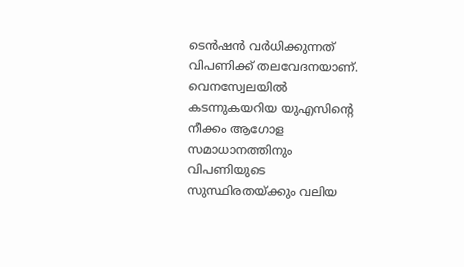ടെന്‍ഷന്‍ വര്‍ധിക്കുന്നത് വിപണിക്ക് തലവേദനയാണ്. വെനസ്വേലയില്‍ കടന്നുകയറിയ യുഎസിന്റെ നീക്കം ആഗോള സമാധാനത്തിനും വിപണിയുടെ സുസ്ഥിരതയ്ക്കും വലിയ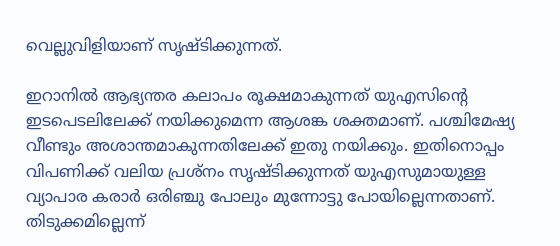വെല്ലുവിളിയാണ് സൃഷ്ടിക്കുന്നത്.

ഇറാനില്‍ ആഭ്യന്തര കലാപം രൂക്ഷമാകുന്നത് യുഎസിന്റെ ഇടപെടലിലേക്ക് നയിക്കുമെന്ന ആശങ്ക ശക്തമാണ്. പശ്ചിമേഷ്യ വീണ്ടും അശാന്തമാകുന്നതിലേക്ക് ഇതു നയിക്കും. ഇതിനൊപ്പം വിപണിക്ക് വലിയ പ്രശ്‌നം സൃഷ്ടിക്കുന്നത് യുഎസുമായുള്ള വ്യാപാര കരാര്‍ ഒരിഞ്ചു പോലും മുന്നോട്ടു പോയില്ലെന്നതാണ്. തിടുക്കമില്ലെന്ന്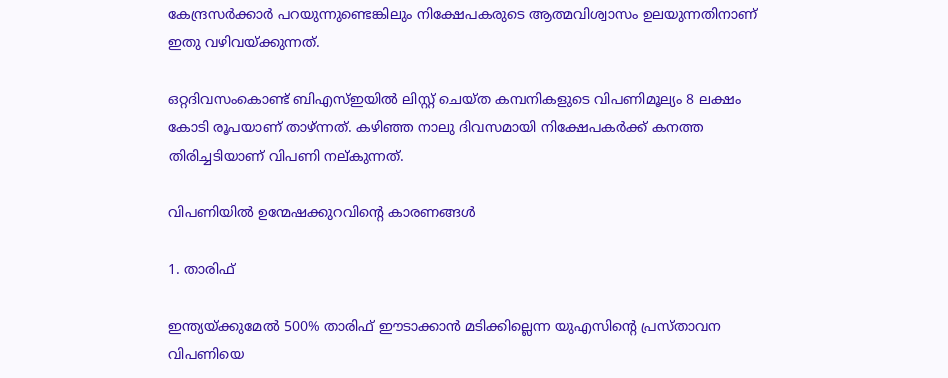കേന്ദ്രസര്‍ക്കാര്‍ പറയുന്നുണ്ടെങ്കിലും നിക്ഷേപകരുടെ ആത്മവിശ്വാസം ഉലയുന്നതിനാണ് ഇതു വഴിവയ്ക്കുന്നത്.

ഒറ്റദിവസംകൊണ്ട് ബിഎസ്ഇയില്‍ ലിസ്റ്റ് ചെയ്ത കമ്പനികളുടെ വിപണിമൂല്യം 8 ലക്ഷം കോടി രൂപയാണ് താഴ്ന്നത്. കഴിഞ്ഞ നാലു ദിവസമായി നിക്ഷേപകര്‍ക്ക് കനത്ത തിരിച്ചടിയാണ് വിപണി നല്കുന്നത്.

വിപണിയില്‍ ഉന്മേഷക്കുറവിന്റെ കാരണങ്ങള്‍

1. താരിഫ്

ഇന്ത്യയ്ക്കുമേല്‍ 500% താരിഫ് ഈടാക്കാന്‍ മടിക്കില്ലെന്ന യുഎസിന്റെ പ്രസ്താവന വിപണിയെ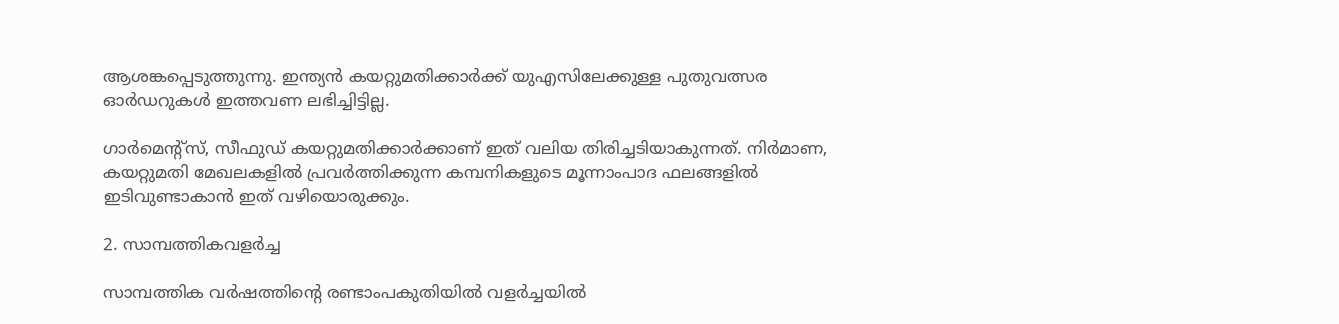ആശങ്കപ്പെടുത്തുന്നു. ഇന്ത്യന്‍ കയറ്റുമതിക്കാര്‍ക്ക് യുഎസിലേക്കുള്ള പുതുവത്സര ഓര്‍ഡറുകള്‍ ഇത്തവണ ലഭിച്ചിട്ടില്ല.

ഗാര്‍മെന്റ്‌സ്, സീഫുഡ് കയറ്റുമതിക്കാര്‍ക്കാണ് ഇത് വലിയ തിരിച്ചടിയാകുന്നത്. നിര്‍മാണ, കയറ്റുമതി മേഖലകളില്‍ പ്രവര്‍ത്തിക്കുന്ന കമ്പനികളുടെ മൂന്നാംപാദ ഫലങ്ങളില്‍ ഇടിവുണ്ടാകാന്‍ ഇത് വഴിയൊരുക്കും.

2. സാമ്പത്തികവളര്‍ച്ച

സാമ്പത്തിക വര്‍ഷത്തിന്റെ രണ്ടാംപകുതിയില്‍ വളര്‍ച്ചയില്‍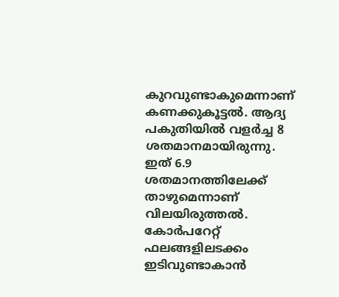കുറവുണ്ടാകുമെന്നാണ് കണക്കുകൂട്ടല്‍. ആദ്യ പകുതിയില്‍ വളര്‍ച്ച 8 ശതമാനമായിരുന്നു. ഇത് 6.9 ശതമാനത്തിലേക്ക് താഴുമെന്നാണ് വിലയിരുത്തല്‍. കോര്‍പറേറ്റ് ഫലങ്ങളിലടക്കം ഇടിവുണ്ടാകാന്‍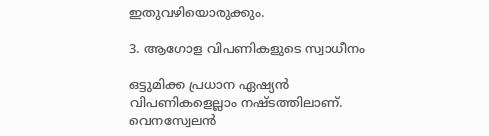ഇതുവഴിയൊരുക്കും.

3. ആഗോള വിപണികളുടെ സ്വാധീനം

ഒട്ടുമിക്ക പ്രധാന ഏഷ്യന്‍ വിപണികളെല്ലാം നഷ്ടത്തിലാണ്. വെനസ്വേലന്‍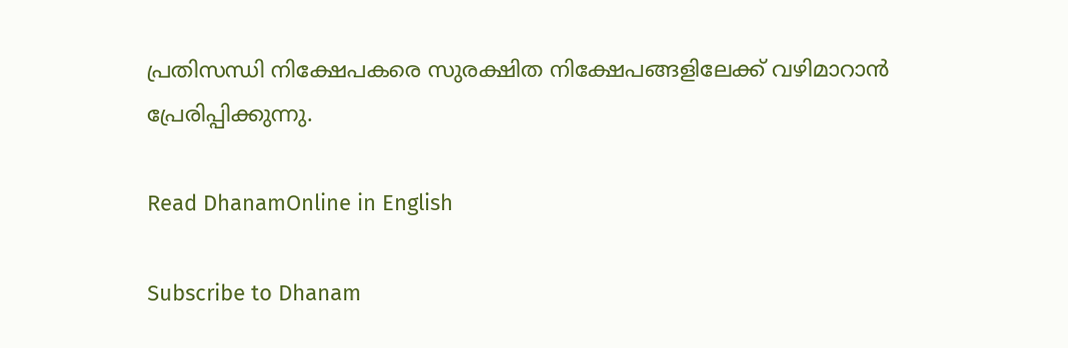പ്രതിസന്ധി നിക്ഷേപകരെ സുരക്ഷിത നിക്ഷേപങ്ങളിലേക്ക് വഴിമാറാന്‍ പ്രേരിപ്പിക്കുന്നു.

Read DhanamOnline in English

Subscribe to Dhanam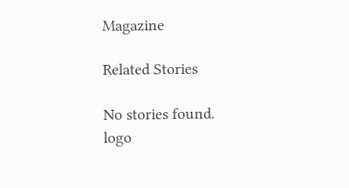Magazine

Related Stories

No stories found.
logo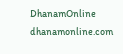DhanamOnline
dhanamonline.com